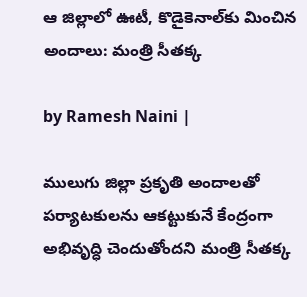ఆ జిల్లాలో ఊటీ, కొడైకెనాల్‌కు మించిన అందాలు: మంత్రి సీతక్క

by Ramesh Naini |

ములుగు జిల్లా ప్రకృతి అందాలతో పర్యాటకులను ఆకట్టుకునే కేంద్రంగా అభివృద్ధి చెందుతోందని మంత్రి సీతక్క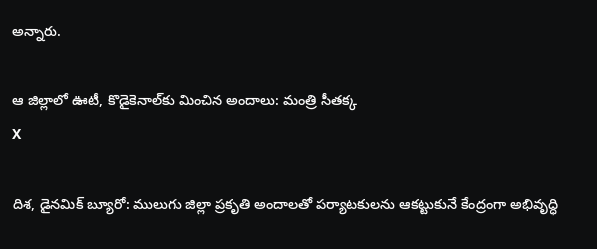అన్నారు.

ఆ జిల్లాలో ఊటీ, కొడైకెనాల్‌కు మించిన అందాలు: మంత్రి సీతక్క
X

దిశ, డైనమిక్ బ్యూరో: ములుగు జిల్లా ప్రకృతి అందాలతో పర్యాటకులను ఆకట్టుకునే కేంద్రంగా అభివృద్ధి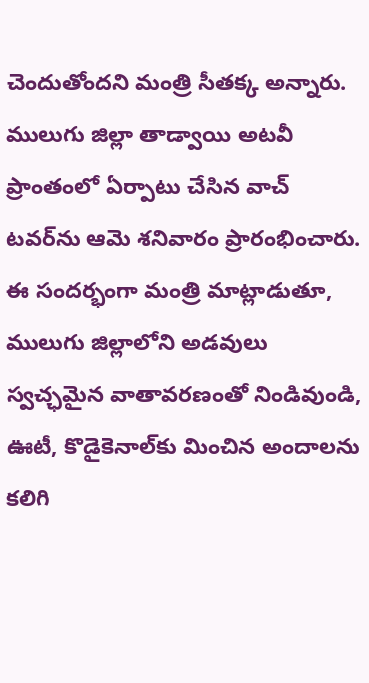చెందుతోందని మంత్రి సీతక్క అన్నారు. ములుగు జిల్లా తాడ్వాయి అటవీ ప్రాంతంలో ఏర్పాటు చేసిన వాచ్ టవర్‌ను ఆమె శనివారం ప్రారంభించారు. ఈ సందర్భంగా మంత్రి మాట్లాడుతూ, ములుగు జిల్లాలోని అడవులు స్వచ్ఛమైన వాతావరణంతో నిండివుండి, ఊటీ, కొడైకెనాల్‌కు మించిన అందాలను కలిగి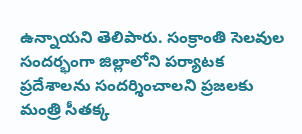ఉన్నాయని తెలిపారు. సంక్రాంతి సెలవుల సందర్భంగా జిల్లాలోని పర్యాటక ప్రదేశాలను సందర్శించాలని ప్రజలకు మంత్రి సీతక్క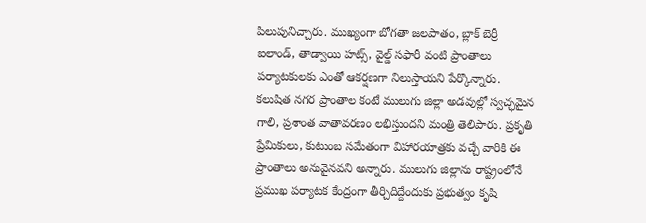పిలుపునిచ్చారు. ముఖ్యంగా బోగతా జలపాతం, బ్లాక్ బెర్రీ ఐలాండ్, తాడ్వాయి హట్స్, వైల్డ్ సఫారీ వంటి ప్రాంతాలు పర్యాటకులకు ఎంతో ఆకర్షణగా నిలుస్తాయని పేర్కొన్నారు. కలుషిత నగర ప్రాంతాల కంటే ములుగు జిల్లా అడవుల్లో స్వచ్ఛమైన గాలి, ప్రశాంత వాతావరణం లభిస్తుందని మంత్రి తెలిపారు. ప్రకృతి ప్రేమికులు, కుటుంబ సమేతంగా విహారయాత్రకు వచ్చే వారికి ఈ ప్రాంతాలు అనువైనవని అన్నారు. ములుగు జిల్లాను రాష్ట్రంలోనే ప్రముఖ పర్యాటక కేంద్రంగా తీర్చిదిద్దేందుకు ప్రభుత్వం కృషి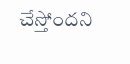చేస్తోందని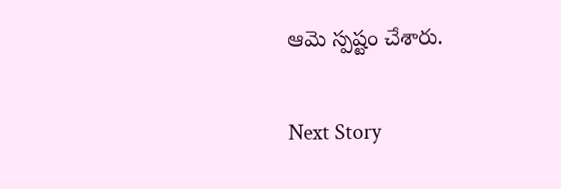ఆమె స్పష్టం చేశారు.

Next Story